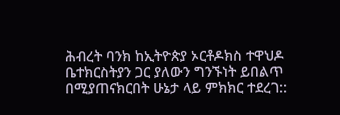ሕብረት ባንክ ከኢትዮጵያ ኦርቶዶክስ ተዋህዶ ቤተክርስትያን ጋር ያለውን ግንኙነት ይበልጥ በሚያጠናክርበት ሁኔታ ላይ ምክክር ተደረገ::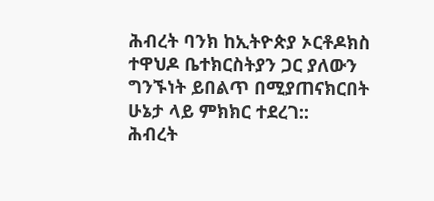ሕብረት ባንክ ከኢትዮጵያ ኦርቶዶክስ ተዋህዶ ቤተክርስትያን ጋር ያለውን ግንኙነት ይበልጥ በሚያጠናክርበት ሁኔታ ላይ ምክክር ተደረገ::
ሕብረት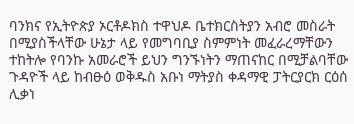ባንክና የኢትዮጵያ ኦርቶዶክስ ተዋህዶ ቤተክርስትያን አብሮ መስራት በሚያስችላቸው ሁኔታ ላይ የመግባቢያ ስምምነት መፈራረማቸውን ተከትሎ የባንኩ አመራሮች ይህን ግንኙነትን ማጠናከር በሚቻልባቸው ጉዳዮች ላይ ከብፁዕ ወቅዱስ አቡነ ማትያስ ቀዳማዊ ፓትርያርክ ርዕሰ ሊቃነ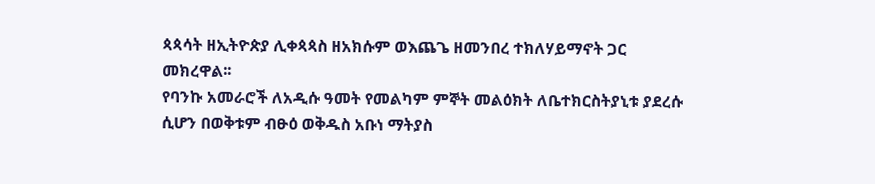ጳጳሳት ዘኢትዮጵያ ሊቀጳጳስ ዘአክሱም ወእጨጌ ዘመንበረ ተክለሃይማኖት ጋር መክረዋል፡፡
የባንኩ አመራሮች ለአዲሱ ዓመት የመልካም ምኞት መልዕክት ለቤተክርስትያኒቱ ያደረሱ ሲሆን በወቅቱም ብፁዕ ወቅዱስ አቡነ ማትያስ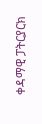ቀዳማዊ ፓትርያርክ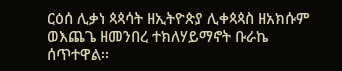ርዕሰ ሊቃነ ጳጳሳት ዘኢትዮጵያ ሊቀጳጳስ ዘአክሱም ወእጨጌ ዘመንበረ ተክለሃይማኖት ቡራኬ ሰጥተዋል፡፡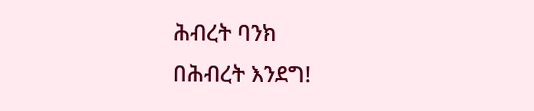ሕብረት ባንክ
በሕብረት እንደግ!